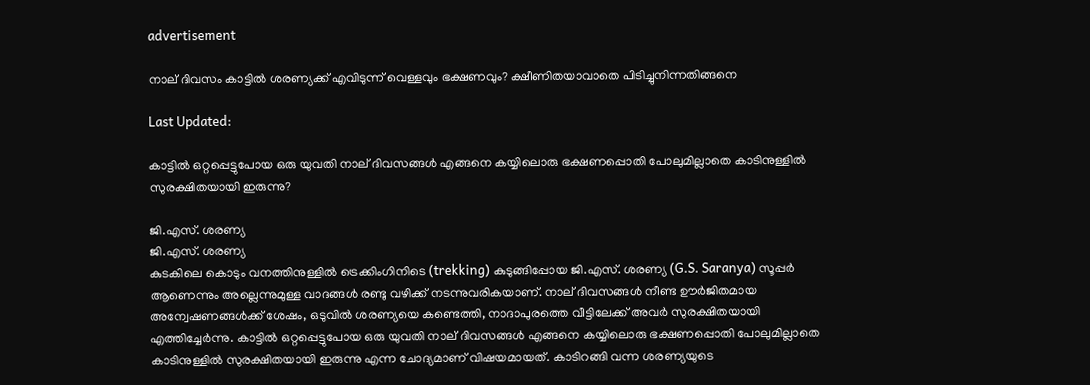advertisement

നാല് ദിവസം കാട്ടിൽ ശരണ്യക്ക് എവിടുന്ന് വെള്ളവും ഭക്ഷണവും? ക്ഷീണിതയാവാതെ പിടിച്ചുനിന്നതിങ്ങനെ

Last Updated:

കാട്ടിൽ ഒറ്റപ്പെട്ടുപോയ ഒരു യുവതി നാല് ദിവസങ്ങൾ എങ്ങനെ കയ്യിലൊരു ഭക്ഷണപ്പൊതി പോലുമില്ലാതെ കാടിനുള്ളിൽ സുരക്ഷിതയായി ഇരുന്നു?

ജി.എസ്. ശരണ്യ
ജി.എസ്. ശരണ്യ
കുടകിലെ കൊടും വനത്തിനുള്ളിൽ ട്രെക്കിംഗിനിടെ (trekking) കുടുങ്ങിപ്പോയ ജി.എസ്. ശരണ്യ (G.S. Saranya) സൂപ്പർ ആണെന്നും അല്ലെന്നുമുള്ള വാദങ്ങൾ രണ്ടു വഴിക്ക് നടന്നുവരികയാണ്. നാല് ദിവസങ്ങൾ നീണ്ട ഊർജിതമായ അന്വേഷണങ്ങൾക്ക് ശേഷം, ഒടുവിൽ ശരണ്യയെ കണ്ടെത്തി, നാദാപുരത്തെ വീട്ടിലേക്ക് അവർ സുരക്ഷിതയായി എത്തിച്ചേർന്നു. കാട്ടിൽ ഒറ്റപ്പെട്ടുപോയ ഒരു യുവതി നാല് ദിവസങ്ങൾ എങ്ങനെ കയ്യിലൊരു ഭക്ഷണപ്പൊതി പോലുമില്ലാതെ കാടിനുള്ളിൽ സുരക്ഷിതയായി ഇരുന്നു എന്ന ചോദ്യമാണ് വിഷയമായത്. കാടിറങ്ങി വന്ന ശരണ്യയുടെ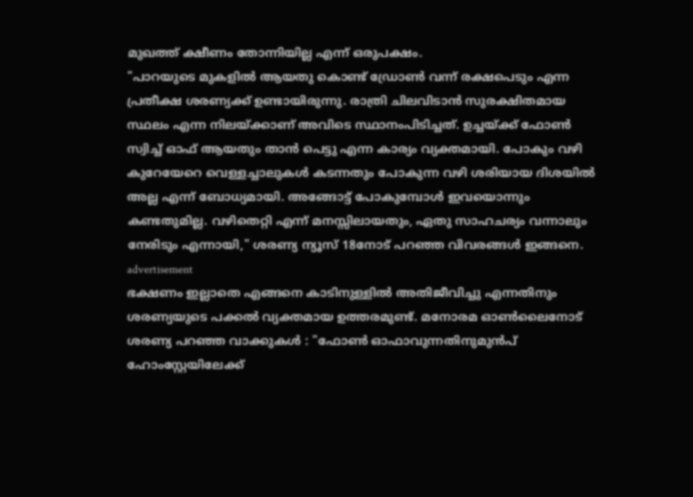മുഖത്ത് ക്ഷീണം തോന്നിയില്ല എന്ന് ഒരുപക്ഷം.
"പാറയുടെ മുകളിൽ ആയതു കൊണ്ട് ഡ്രോൺ വന്ന് രക്ഷപെടും എന്ന പ്രതീക്ഷ ശരണ്യക്ക് ഉണ്ടായിരുന്നു. രാത്രി ചിലവിടാൻ സുരക്ഷിതമായ സ്ഥലം എന്ന നിലയ്ക്കാണ് അവിടെ സ്ഥാനംപിടിച്ചത്. ഉച്ചയ്ക്ക് ഫോൺ സ്വിച്ച് ഓഫ് ആയതും താൻ പെട്ടു എന്ന കാര്യം വ്യക്തമായി. പോകും വഴി കുറേയേറെ വെള്ളച്ചാലുകൾ കടന്നതും പോകുന്ന വഴി ശരിയായ ദിശയിൽ അല്ല എന്ന് ബോധ്യമായി. അങ്ങോട്ട് പോകുമ്പോൾ ഇവയൊന്നും കണ്ടതുമില്ല. വഴിതെറ്റി എന്ന് മനസ്സിലായതും, ഏതു സാഹചര്യം വന്നാലും നേരിടും എന്നായി," ശരണ്യ ന്യൂസ് 18നോട് പറഞ്ഞ വിവരങ്ങൾ ഇങ്ങനെ.
advertisement
ഭക്ഷണം ഇല്ലാതെ എങ്ങനെ കാടിനുള്ളിൽ അതിജീവിച്ചു എന്നതിനും ശരണ്യയുടെ പക്കൽ വ്യക്തമായ ഉത്തരമുണ്ട്. മനോരമ ഓൺലൈനോട് ശരണ്യ പറഞ്ഞ വാക്കുകൾ : "ഫോൺ ഓഫാവുന്നതിനുമുൻപ് ഹോംസ്റ്റേയിലേക്ക്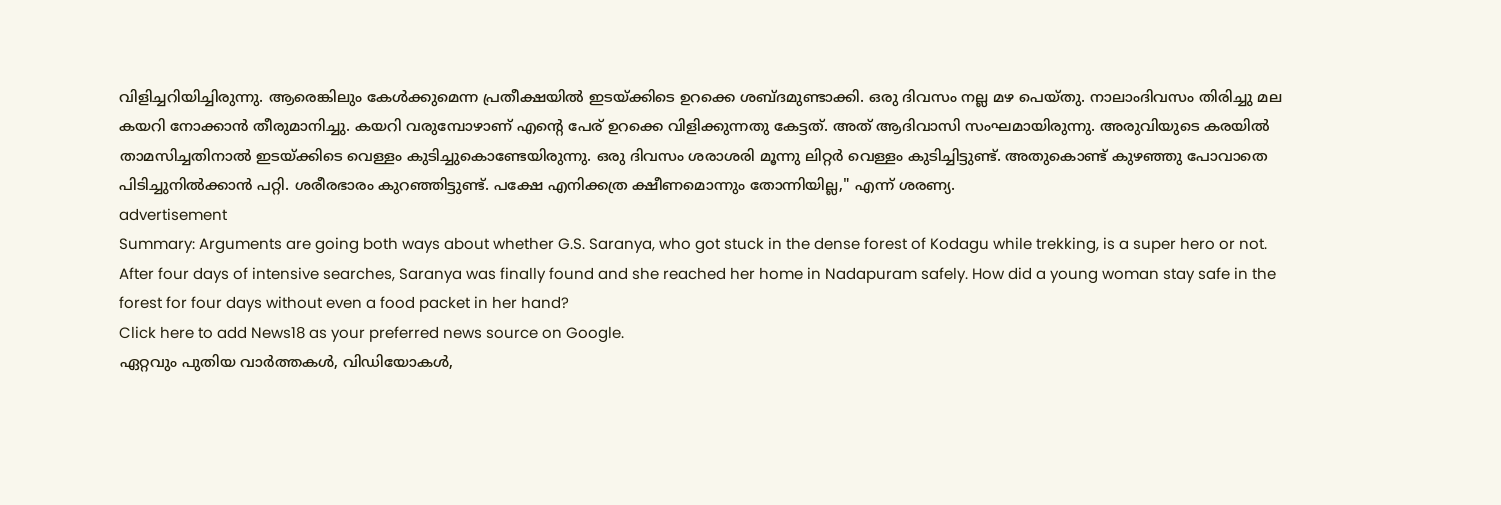വിളിച്ചറിയിച്ചിരുന്നു. ആരെങ്കിലും കേൾ‍ക്കുമെന്ന പ്രതീക്ഷയിൽ ഇടയ്ക്കിടെ ഉറക്കെ ശബ്ദമുണ്ടാക്കി. ഒരു ദിവസം നല്ല മഴ പെയ്തു. നാലാംദിവസം തിരിച്ചു മല കയറി നോക്കാൻ തീരുമാനിച്ചു. കയറി വരുമ്പോഴാണ് എന്റെ പേര് ഉറക്കെ വിളിക്കുന്നതു കേട്ടത്. അത് ആദിവാസി സംഘമായിരുന്നു. അരുവിയുടെ കരയിൽ താമസിച്ചതിനാൽ ഇടയ്ക്കിടെ വെള്ളം കുടിച്ചുകൊണ്ടേയിരുന്നു. ഒരു ദിവസം ശരാശരി മൂന്നു ലിറ്റർ വെള്ളം കുടിച്ചിട്ടുണ്ട്. അതുകൊണ്ട് കുഴഞ്ഞു പോവാതെ പിടിച്ചുനിൽക്കാൻ പറ്റി. ശരീരഭാരം കുറഞ്ഞിട്ടുണ്ട്. പക്ഷേ എനിക്കത്ര ക്ഷീണമൊന്നും തോന്നിയില്ല," എന്ന് ശരണ്യ.
advertisement
Summary: Arguments are going both ways about whether G.S. Saranya, who got stuck in the dense forest of Kodagu while trekking, is a super hero or not. After four days of intensive searches, Saranya was finally found and she reached her home in Nadapuram safely. How did a young woman stay safe in the forest for four days without even a food packet in her hand?
Click here to add News18 as your preferred news source on Google.
ഏറ്റവും പുതിയ വാർത്തകൾ, വിഡിയോകൾ,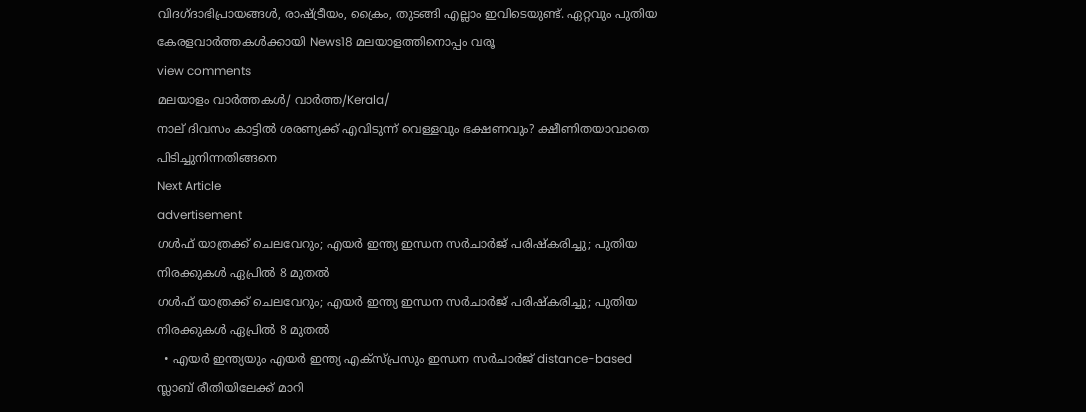വിദഗ്ദാഭിപ്രായങ്ങൾ, രാഷ്ട്രീയം, ക്രൈം, തുടങ്ങി എല്ലാം ഇവിടെയുണ്ട്. ഏറ്റവും പുതിയ കേരളവാർത്തകൾക്കായി News18 മലയാളത്തിനൊപ്പം വരൂ
view comments
മലയാളം വാർത്തകൾ/ വാർത്ത/Kerala/
നാല് ദിവസം കാട്ടിൽ ശരണ്യക്ക് എവിടുന്ന് വെള്ളവും ഭക്ഷണവും? ക്ഷീണിതയാവാതെ പിടിച്ചുനിന്നതിങ്ങനെ
Next Article
advertisement
ഗൾ‌ഫ് യാത്രക്ക് ചെലവേറും; എയർ ഇന്ത്യ ഇന്ധന സർചാർജ് പരിഷ്കരിച്ചു; പുതിയ നിരക്കുകൾ ഏപ്രിൽ 8 മുതൽ
ഗൾ‌ഫ് യാത്രക്ക് ചെലവേറും; എയർ ഇന്ത്യ ഇന്ധന സർചാർജ് പരിഷ്കരിച്ചു; പുതിയ നിരക്കുകൾ ഏപ്രിൽ 8 മുതൽ
  • എയർ ഇന്ത്യയും എയർ ഇന്ത്യ എക്സ്പ്രസും ഇന്ധന സർചാർജ് distance-based സ്ലാബ് രീതിയിലേക്ക് മാറി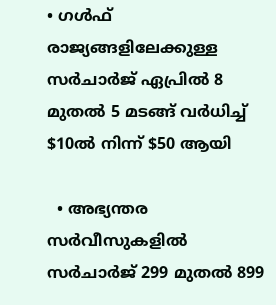• ഗൾഫ് രാജ്യങ്ങളിലേക്കുള്ള സർചാർജ് ഏപ്രിൽ 8 മുതൽ 5 മടങ്ങ് വർധിച്ച് $10ൽ നിന്ന് $50 ആയി

  • അഭ്യന്തര സർവീസുകളിൽ സർചാർജ് 299 മുതൽ 899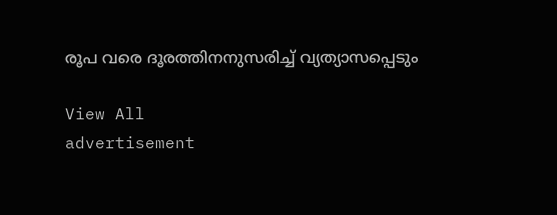രൂപ വരെ ദൂരത്തിനനുസരിച്ച് വ്യത്യാസപ്പെടും

View All
advertisement